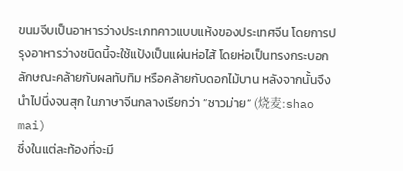ขนมจีบเป็นอาหารว่างประเภทคาวแบบแห้งของประเทศจีน โดยการปรุงอาหารว่างชนิดนี้จะใช้แป้งเป็นแผ่นห่อไส้ โดยห่อเป็นทรงกระบอกลักษณะคล้ายกับผลทับทิม หรือคล้ายกับดอกไม้บาน หลังจากนั้นจึงนำไปนึ่งจนสุก ในภาษาจีนกลางเรียกว่า “ซาวม่าย” (烧麦:shao mai)
ซึ่งในแต่ละท้องที่จะมี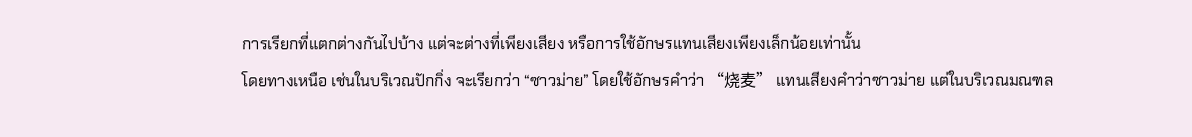การเรียกที่แตกต่างกันไปบ้าง แต่จะต่างที่เพียงเสียง หรือการใช้อักษรแทนเสียงเพียงเล็กน้อยเท่านั้น
โดยทางเหนือ เช่นในบริเวณปักกิ่ง จะเรียกว่า “ซาวม่าย” โดยใช้อักษรคำว่า “烧麦” แทนเสียงคำว่าซาวม่าย แต่ในบริเวณมณฑล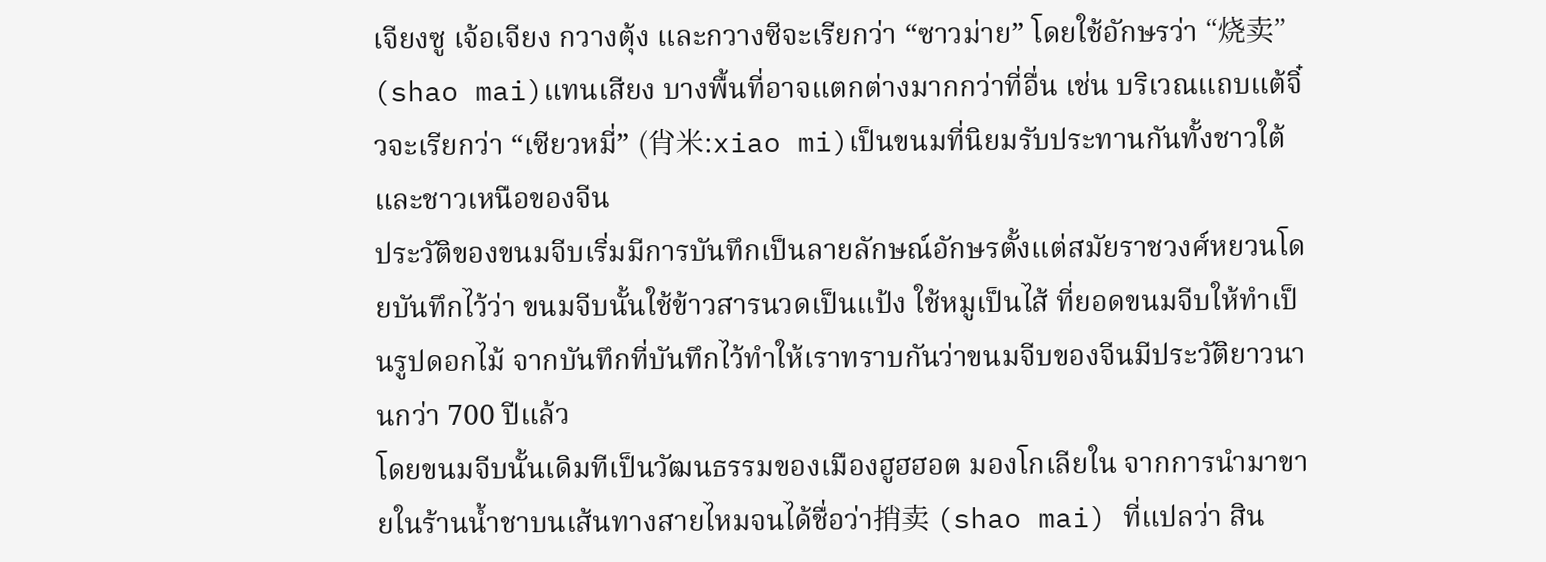เจียงซู เจ้อเจียง กวางตุ้ง และกวางซีจะเรียกว่า “ซาวม่าย” โดยใช้อักษรว่า “烧卖” (shao mai)แทนเสียง บางพื้นที่อาจแตกต่างมากกว่าที่อื่น เช่น บริเวณแถบแต้จิ๋วจะเรียกว่า “เซียวหมี่” (肖米:xiao mi)เป็นขนมที่นิยมรับประทานกันทั้งชาวใต้และชาวเหนือของจีน
ประวัติของขนมจีบเริ่มมีการบันทึกเป็นลายลักษณ์อักษรตั้งแต่สมัยราชวงศ์หยวนโดยบันทึกไว้ว่า ขนมจีบนั้นใช้ข้าวสารนวดเป็นแป้ง ใช้หมูเป็นไส้ ที่ยอดขนมจีบให้ทำเป็นรูปดอกไม้ จากบันทึกที่บันทึกไว้ทำให้เราทราบกันว่าขนมจีบของจีนมีประวัติยาวนานกว่า 700 ปีแล้ว
โดยขนมจีบนั้นเดิมทีเป็นวัฒนธรรมของเมืองฮูฮฮอต มองโกเลียใน จากการนำมาขายในร้านน้ำชาบนเส้นทางสายไหมจนได้ชื่อว่า捎卖 (shao mai) ที่แปลว่า สิน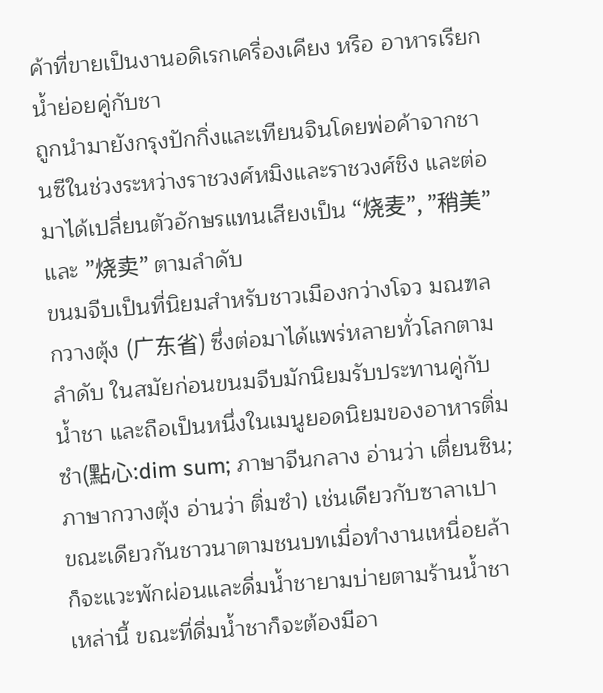ค้าที่ขายเป็นงานอดิเรกเครื่องเคียง หรือ อาหารเรียกน้ำย่อยคู่กับชา
ถูกนำมายังกรุงปักกิ่งและเทียนจินโดยพ่อค้าจากชานซีในช่วงระหว่างราชวงศ์หมิงและราชวงศ์ชิง และต่อมาได้เปลี่ยนตัวอักษรแทนเสียงเป็น “烧麦”, ”稍美” และ ”烧卖” ตามลำดับ
ขนมจีบเป็นที่นิยมสำหรับชาวเมืองกว่างโจว มณฑลกวางตุ้ง (广东省) ซึ่งต่อมาได้แพร่หลายทั่วโลกตามลำดับ ในสมัยก่อนขนมจีบมักนิยมรับประทานคู่กับน้ำชา และถือเป็นหนึ่งในเมนูยอดนิยมของอาหารติ่มซำ(點心:dim sum; ภาษาจีนกลาง อ่านว่า เตี่ยนซิน; ภาษากวางตุ้ง อ่านว่า ติ่มซำ) เช่นเดียวกับซาลาเปา
ขณะเดียวกันชาวนาตามชนบทเมื่อทำงานเหนื่อยล้าก็จะแวะพักผ่อนและดื่มน้ำชายามบ่ายตามร้านน้ำชาเหล่านี้ ขณะที่ดื่มน้ำชาก็จะต้องมีอา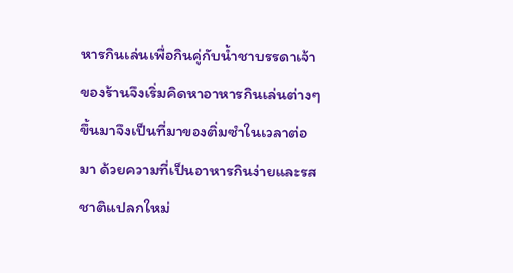หารกินเล่นเพื่อกินคู่กับน้ำชาบรรดาเจ้าของร้านจึงเริ่มคิดหาอาหารกินเล่นต่างๆ ขึ้นมาจึงเป็นที่มาของติ่มซำในเวลาต่อมา ด้วยความที่เป็นอาหารกินง่ายและรสชาติแปลกใหม่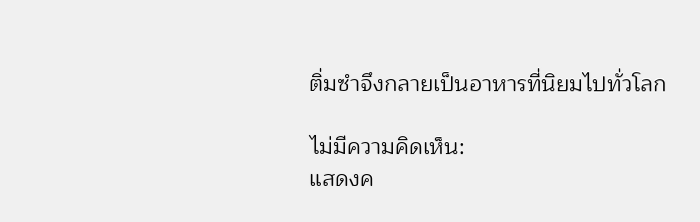ติ่มซำจึงกลายเป็นอาหารที่นิยมไปทั่วโลก

ไม่มีความคิดเห็น:
แสดงค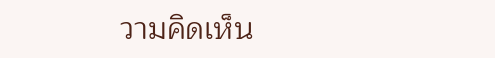วามคิดเห็น